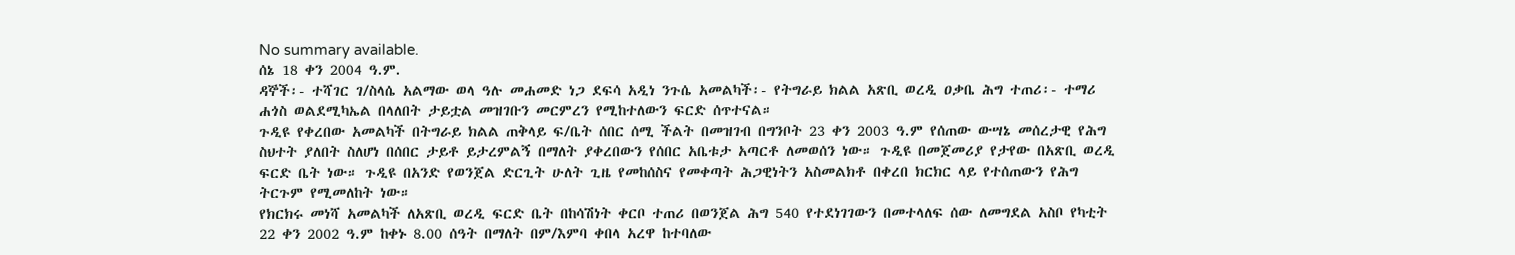No summary available.
ሰኔ 18 ቀን 2004 ዓ.ም.
ዳኞች፡- ተሻገር ገ/ስላሴ አልማው ወላ ዓሉ መሐመድ ነጋ ደፍሳ አዲነ ንጉሴ አመልካች፡- የትግራይ ክልል አጽቢ ወረዲ ዐቃቤ ሕግ ተጠሪ፡- ተማሪ ሐጎስ ወልደሚካኤል በላለበት ታይቷል መዝገቡን መርምረን የሚከተለውን ፍርድ ሰጥተናል።
ጉዲዩ የቀረበው አመልካች በትግራይ ክልል ጠቅላይ ፍ/ቤት ሰበር ሰሚ ችልት በመዝገብ በግንቦት 23 ቀን 2003 ዓ.ም የሰጠው ውሣኔ መሰረታዊ የሕግ ስህተት ያለበት ስለሆነ በሰበር ታይቶ ይታረምልኝ በማለት ያቀረበውን የሰበር አቤቱታ አጣርቶ ለመወሰን ነው። ጉዲዩ በመጀመሪያ የታየው በአጽቢ ወረዲ ፍርድ ቤት ነው። ጉዲዩ በአንድ የወንጀል ድርጊት ሁለት ጊዜ የመከሰስና የመቀጣት ሕጋዊነትን አስመልክቶ በቀረበ ክርክር ላይ የተሰጠውን የሕግ ትርጉም የሚመለከት ነው።
የክርክሩ መነሻ አመልካች ለአጽቢ ወረዲ ፍርድ ቤት በከሳሽነት ቀርቦ ተጠሪ በወንጀል ሕግ 540 የተደነገገውን በመተላለፍ ሰው ለመግደል አስቦ የካቲት 22 ቀን 2002 ዓ.ም ከቀኑ 8.00 ሰዓት በማለት በም/እምባ ቀበላ አረዋ ከተባለው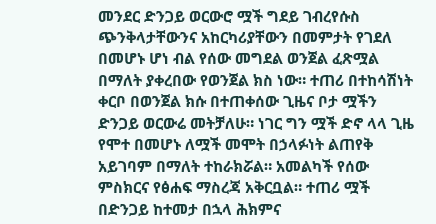መንደር ድንጋይ ወርውሮ ሟች ግደይ ገብረየሱስ ጭንቅላታቸውንና አከርካሪያቸውን በመምታት የገደለ በመሆኑ ሆነ ብል የሰው መግደል ወንጀል ፈጽሟል በማለት ያቀረበው የወንጀል ክስ ነው። ተጠሪ በተከሳሽነት ቀርቦ በወንጀል ክሱ በተጠቀሰው ጊዜና ቦታ ሟችን ድንጋይ ወርውሬ መትቻለሁ። ነገር ግን ሟች ድኖ ላላ ጊዜ የሞተ በመሆኑ ለሟች መሞት በኃላፉነት ልጠየቅ አይገባም በማለት ተከራክሯል። አመልካች የሰው ምስክርና የፅሐፍ ማስረጃ አቅርቧል። ተጠሪ ሟች በድንጋይ ከተመታ በኋላ ሕክምና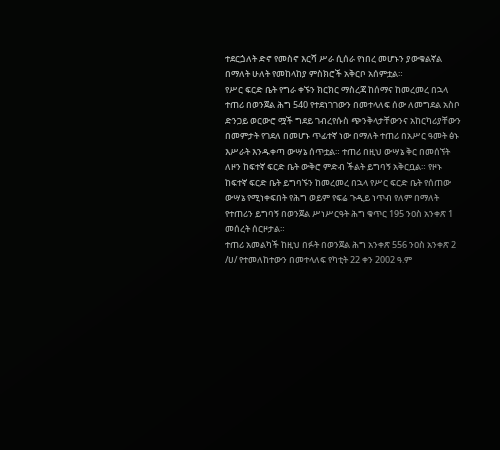ተደርጏለት ድኖ የመስኖ እርሻ ሥራ ሲሰራ የነበረ መሆኑን ያውቁልኛል በማለት ሁለት የመከላከያ ምስክሮች አቅርቦ አሰምቷል።
የሥር ፍርድ ቤት የግራ ቀኙን ክርክር ማስረጃ ከሰማና ከመረመረ በኋላ ተጠሪ በወንጀል ሕግ 540 የተደነገገውን በመተላለፍ ሰው ለመግደል አስቦ ድንጋይ ወርውሮ ሟች ግደይ ገብረየሱስ ጭንቅላታቸውንና አከርካሪያቸውን በመምታት የገደለ በመሆኑ ጥፊተኛ ነው በማለት ተጠሪ በአሥር ዓመት ፅኑ እሥራት እንዱቀጣ ውሣኔ ሰጥቷል። ተጠሪ በዚህ ውሣኔ ቅር በመሰኘት ለዞን ከፍተኛ ፍርድ ቤት ውቅሮ ምድብ ችልት ይግባኝ አቅርቧል። የዞኑ ከፍተኛ ፍርድ ቤት ይግባኙን ከመረመረ በኋላ የሥር ፍርድ ቤት የሰጠው ውሣኔ የሚነቀፍበት የሕግ ወይም የፍሬ ጉዲይ ነጥብ የለም በማለት የተጠሪን ይግባኝ በወንጀል ሥነሥርዓት ሕግ ቁጥር 195 ንዐስ አንቀጽ 1 መሰረት ሰርዞታል።
ተጠሪ አመልካች ከዚህ በፉት በወንጀል ሕግ አንቀጽ 556 ንዐስ አንቀጽ 2 /ሀ/ የተመለከተውን በመተላለፍ የካቲት 22 ቀን 2002 ዓ.ም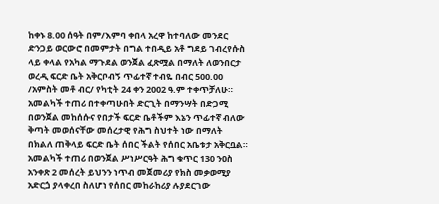ከቀኑ 8.00 ሰዓት በም/እምባ ቀበላ አረዋ ከተባለው መንደር ድንጋይ ወርውሮ በመምታት በግል ተበዲይ አቶ ግደይ ገብረየሱስ ላይ ቀላል የአካል ማጉደል ወንጀል ፈጽሟል በማለት ለወንበርታ ወረዲ ፍርድ ቤት አቅርቦብኝ ጥፊተኛ ተብዬ በብር 500.00 /አምስት መቶ ብር/ የካቲት 24 ቀን 2002 ዓ.ም ተቀጥቻለሁ። አመልካች ተጠሪ በተቀጣሁበት ድርጊት በማንሣት በድጋሚ በወንጀል መከሰሱና የበታች ፍርድ ቤቶችም እኔን ጥፊተኛ ብለው ቅጣት መወሰናቸው መሰረታዊ የሕግ ስህተት ነው በማለት በክልለ ጠቅላይ ፍርድ ቤት ሰበር ችልት የሰበር አቤቱታ አቅርቧል። አመልካች ተጠሪ በወንጀል ሥነሥርዓት ሕግ ቁጥር 130 ንዐስ አንቀጽ 2 መሰረት ይህንን ነጥብ መጀመሪያ የክስ መቃወሚያ አድርጏ ያላቀረበ ስለሆነ የሰበር መከራከሪያ ሉያደርገው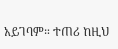አይገባም። ተጠሪ ከዚህ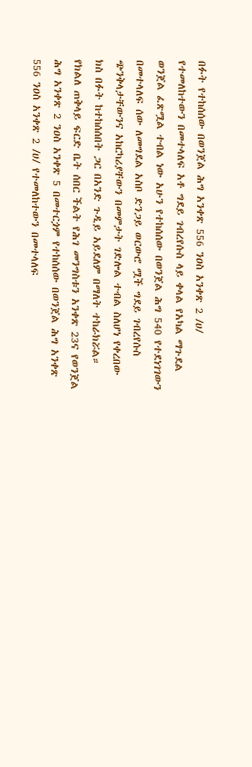በፉት የተከሰሰው በወንጀል ሕግ አንቀጽ 556 ንዐስ አንቀጽ 2 /ሀ/ የተመለከተውን በመተላለፍ አቶ ግደይ ገብረየሱስ ላይ ቀላል የአካል ማጉደል ወንጀል ፈጽሟል ተብል ነው አሁን የተከሰሰው በወንጀል ሕግ 540 የተደነገገውን በመተላለፍ ሰው ለመግደል አስቦ ድንጋይ ወርውሮ ሟች ግደይ ገብረየሱስ ጭንቅላታቸውንና አከርካሪያቸውን በመምታት ገድሎል ተብል ስለሆነ የቀረበው ክስ በፉት ከተከሰሰበት ጋር በአንድ ጉዲይ አይደለም በማለት ተከራክሯል። የክልለ ጠቅላይ ፍርድ ቤት ሰበር ችልት የሕገ መንግስቱን አንቀጽ 23ና የወንጀል ሕግ አንቀጽ 2 ንዐስ አንቀጽ 5 በመተርጏም የተከሰሰው በወንጀል ሕግ አንቀጽ 556 ንዐስ አንቀጽ 2 /ሀ/ የተመለከተውን በመተላለፍ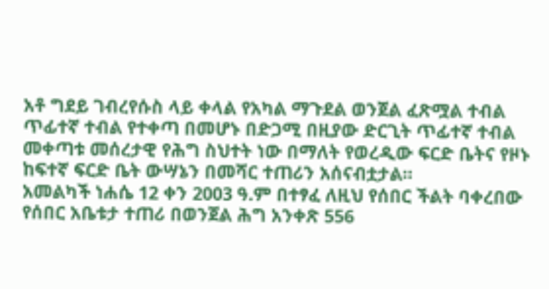አቶ ግደይ ገብረየሱስ ላይ ቀላል የአካል ማጉደል ወንጀል ፈጽሟል ተብል ጥፊተኛ ተብል የተቀጣ በመሆኑ በድጋሚ በዚያው ድርጊት ጥፊተኛ ተብል መቀጣቱ መሰረታዊ የሕግ ስህተት ነው በማለት የወረዲው ፍርድ ቤትና የዞኑ ከፍተኛ ፍርድ ቤት ውሣኔን በመሻር ተጠሪን አሰናብቷታል።
አመልካች ነሐሴ 12 ቀን 2003 ዓ.ም በተፃፈ ለዚህ የሰበር ችልት ባቀረበው የሰበር አቤቱታ ተጠሪ በወንጀል ሕግ አንቀጽ 556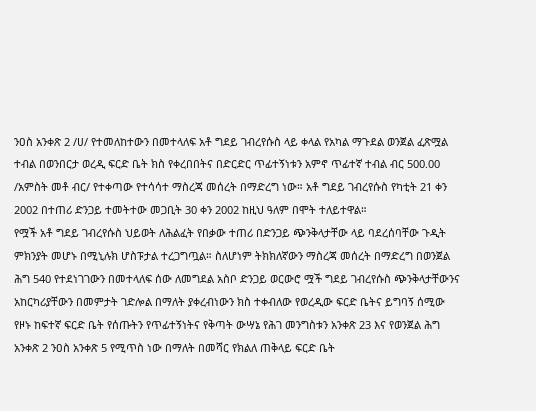ንዐስ አንቀጽ 2 /ሀ/ የተመለከተውን በመተላለፍ አቶ ግደይ ገብረየሱስ ላይ ቀላል የአካል ማጉደል ወንጀል ፈጽሟል ተብል በወንበርታ ወረዲ ፍርድ ቤት ክስ የቀረበበትና በድርድር ጥፊተኝነቱን አምኖ ጥፊተኛ ተብል ብር 500.00 /አምስት መቶ ብር/ የተቀጣው የተሳሳተ ማስረጃ መሰረት በማድረግ ነው። አቶ ግደይ ገብረየሱስ የካቲት 21 ቀን 2002 በተጠሪ ድንጋይ ተመትተው መጋቢት 30 ቀን 2002 ከዚህ ዓለም በሞት ተለይተዋል።
የሟች አቶ ግደይ ገብረየሱስ ህይወት ለሕልፈት የበቃው ተጠሪ በድንጋይ ጭንቅላታቸው ላይ ባደረሰባቸው ጉዲት ምክንያት መሆኑ በሚኒሉክ ሆስፑታል ተረጋግጧል። ስለሆነም ትክክለኛውን ማስረጃ መሰረት በማድረግ በወንጀል ሕግ 540 የተደነገገውን በመተላለፍ ሰው ለመግደል አስቦ ድንጋይ ወርውሮ ሟች ግደይ ገብረየሱስ ጭንቅላታቸውንና አከርካሪያቸውን በመምታት ገድሎል በማለት ያቀረብነውን ክስ ተቀብለው የወረዲው ፍርድ ቤትና ይግባኝ ሰሚው የዞኑ ከፍተኛ ፍርድ ቤት የሰጡትን የጥፊተኝነትና የቅጣት ውሣኔ የሕገ መንግስቱን አንቀጽ 23 እና የወንጀል ሕግ አንቀጽ 2 ንዐስ አንቀጽ 5 የሚጥስ ነው በማለት በመሻር የክልለ ጠቅላይ ፍርድ ቤት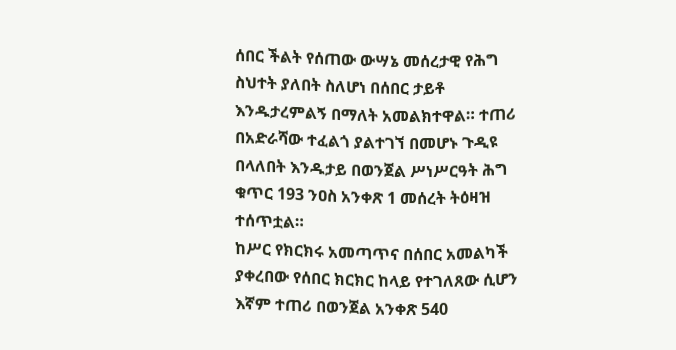ሰበር ችልት የሰጠው ውሣኔ መሰረታዊ የሕግ ስህተት ያለበት ስለሆነ በሰበር ታይቶ እንዱታረምልኝ በማለት አመልክተዋል። ተጠሪ በአድራሻው ተፈልጎ ያልተገኘ በመሆኑ ጉዲዩ በላለበት እንዱታይ በወንጀል ሥነሥርዓት ሕግ ቁጥር 193 ንዐስ አንቀጽ 1 መሰረት ትዕዛዝ ተሰጥቷል።
ከሥር የክርክሩ አመጣጥና በሰበር አመልካች ያቀረበው የሰበር ክርክር ከላይ የተገለጸው ሲሆን እኛም ተጠሪ በወንጀል አንቀጽ 540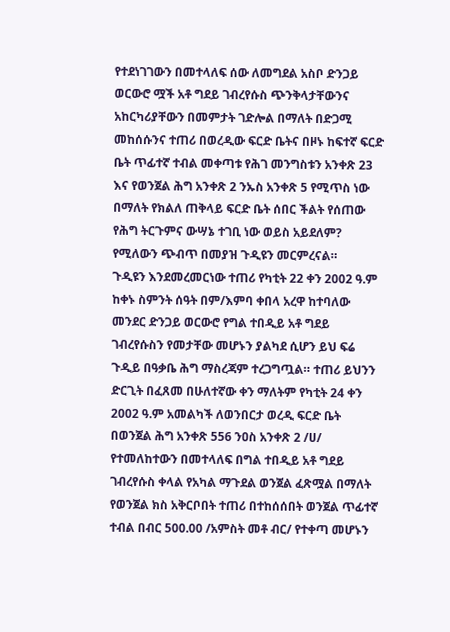የተደነገገውን በመተላለፍ ሰው ለመግደል አስቦ ድንጋይ ወርውሮ ሟች አቶ ግደይ ገብረየሱስ ጭንቅላታቸውንና አከርካሪያቸውን በመምታት ገድሎል በማለት በድጋሚ መከሰሱንና ተጠሪ በወረዲው ፍርድ ቤትና በዞኑ ከፍተኛ ፍርድ ቤት ጥፊተኛ ተብል መቀጣቱ የሕገ መንግስቱን አንቀጽ 23 እና የወንጀል ሕግ አንቀጽ 2 ንኡስ አንቀጽ 5 የሚጥስ ነው በማለት የክልለ ጠቅላይ ፍርድ ቤት ሰበር ችልት የሰጠው የሕግ ትርጉምና ውሣኔ ተገቢ ነው ወይስ አይደለም? የሚለውን ጭብጥ በመያዝ ጉዲዩን መርምረናል።
ጉዲዩን እንደመረመርነው ተጠሪ የካቲት 22 ቀን 2002 ዓ.ም ከቀኑ ስምንት ሰዓት በም/እምባ ቀበላ አረዋ ከተባለው መንደር ድንጋይ ወርውሮ የግል ተበዲይ አቶ ግደይ ገብረየሱስን የመታቸው መሆኑን ያልካደ ሲሆን ይህ ፍሬ ጉዲይ በዓቃቤ ሕግ ማስረጃም ተረጋግጧል። ተጠሪ ይህንን ድርጊት በፈጸመ በሁለተኛው ቀን ማለትም የካቲት 24 ቀን 2002 ዓ.ም አመልካች ለወንበርታ ወረዲ ፍርድ ቤት በወንጀል ሕግ አንቀጽ 556 ንዐስ አንቀጽ 2 /ሀ/ የተመለከተውን በመተላለፍ በግል ተበዲይ አቶ ግደይ ገብረየሱስ ቀላል የአካል ማጉደል ወንጀል ፈጽሟል በማለት የወንጀል ክስ አቅርቦበት ተጠሪ በተከሰሰበት ወንጀል ጥፊተኛ ተብል በብር 500.00 /አምስት መቶ ብር/ የተቀጣ መሆኑን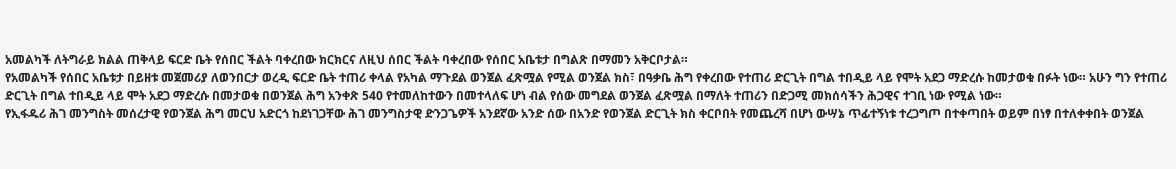አመልካች ለትግራይ ክልል ጠቅላይ ፍርድ ቤት የሰበር ችልት ባቀረበው ክርክርና ለዚህ ሰበር ችልት ባቀረበው የሰበር አቤቱታ በግልጽ በማመን አቅርቦታል።
የአመልካች የሰበር አቤቱታ በይዘቱ መጀመሪያ ለወንበርታ ወረዲ ፍርድ ቤት ተጠሪ ቀላል የአካል ማጉደል ወንጀል ፈጽሟል የሚል ወንጀል ክስ፣ በዓቃቤ ሕግ የቀረበው የተጠሪ ድርጊት በግል ተበዲይ ላይ የሞት አደጋ ማድረሱ ከመታወቁ በፉት ነው። አሁን ግን የተጠሪ ድርጊት በግል ተበዲይ ላይ ሞት አደጋ ማድረሱ በመታወቁ በወንጀል ሕግ አንቀጽ 540 የተመለከተውን በመተላለፍ ሆነ ብል የሰው መግደል ወንጀል ፈጽሟል በማለት ተጠሪን በድጋሚ መክሰሳችን ሕጋዊና ተገቢ ነው የሚል ነው።
የኢፋዱሪ ሕገ መንግስት መሰረታዊ የወንጀል ሕግ መርህ አድርጎ ከደነገጋቸው ሕገ መንግስታዊ ድንጋጌዎች አንደኛው አንድ ሰው በአንድ የወንጀል ድርጊት ክስ ቀርቦበት የመጨረሻ በሆነ ውሣኔ ጥፊተኝነቱ ተረጋግጦ በተቀጣበት ወይም በነፃ በተለቀቀበት ወንጀል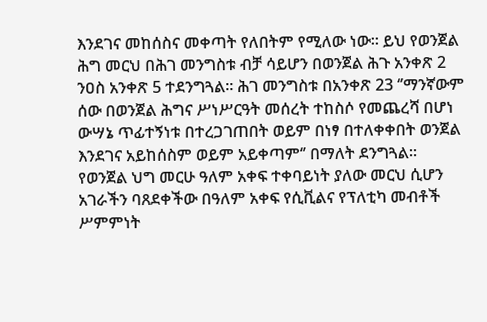እንደገና መከሰስና መቀጣት የለበትም የሚለው ነው። ይህ የወንጀል ሕግ መርህ በሕገ መንግስቱ ብቻ ሳይሆን በወንጀል ሕጉ አንቀጽ 2 ንዐስ አንቀጽ 5 ተደንግጓል። ሕገ መንግስቱ በአንቀጽ 23 ‘’ማንኛውም ሰው በወንጀል ሕግና ሥነሥርዓት መሰረት ተከስሶ የመጨረሻ በሆነ ውሣኔ ጥፊተኝነቱ በተረጋገጠበት ወይም በነፃ በተለቀቀበት ወንጀል እንደገና አይከሰስም ወይም አይቀጣም‘’ በማለት ደንግጓል።
የወንጀል ህግ መርሁ ዓለም አቀፍ ተቀባይነት ያለው መርህ ሲሆን አገራችን ባጸደቀችው በዓለም አቀፍ የሲቪልና የፕለቲካ መብቶች ሥምምነት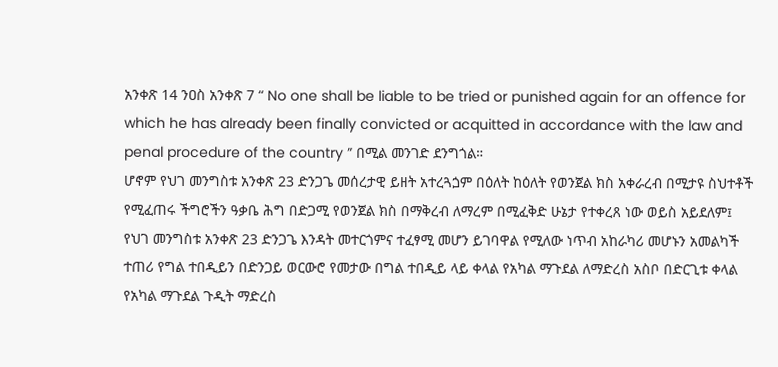አንቀጽ 14 ንዐስ አንቀጽ 7 “ No one shall be liable to be tried or punished again for an offence for which he has already been finally convicted or acquitted in accordance with the law and penal procedure of the country ” በሚል መንገድ ደንግጎል።
ሆኖም የህገ መንግስቱ አንቀጽ 23 ድንጋጌ መሰረታዊ ይዘት አተረጓጏም በዕለት ከዕለት የወንጀል ክስ አቀራረብ በሚታዩ ስህተቶች የሚፈጠሩ ችግሮችን ዓቃቤ ሕግ በድጋሚ የወንጀል ክስ በማቅረብ ለማረም በሚፈቅድ ሁኔታ የተቀረጸ ነው ወይስ አይደለም፤ የህገ መንግስቱ አንቀጽ 23 ድንጋጌ እንዳት መተርጎምና ተፈፃሚ መሆን ይገባዋል የሚለው ነጥብ አከራካሪ መሆኑን አመልካች ተጠሪ የግል ተበዲይን በድንጋይ ወርውሮ የመታው በግል ተበዲይ ላይ ቀላል የአካል ማጉደል ለማድረስ አስቦ በድርጊቱ ቀላል የአካል ማጉደል ጉዲት ማድረስ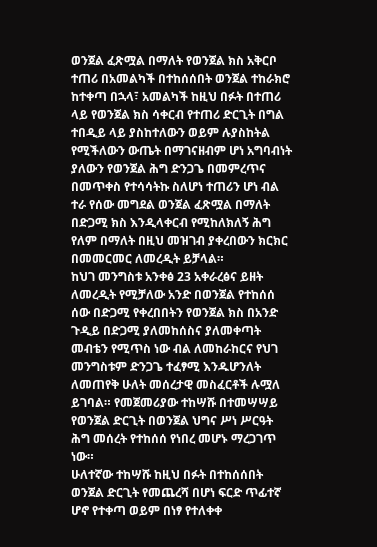ወንጀል ፈጽሟል በማለት የወንጀል ክስ አቅርቦ ተጠሪ በአመልካች በተከሰሰበት ወንጀል ተከራክሮ ከተቀጣ በኋላ፣ አመልካች ከዚህ በፉት በተጠሪ ላይ የወንጀል ክስ ሳቀርብ የተጠሪ ድርጊት በግል ተበዲይ ላይ ያስከተለውን ወይም ሉያስከትል የሚችለውን ውጤት በማገናዘብም ሆነ አግባብነት ያለውን የወንጀል ሕግ ድንጋጌ በመምረጥና በመጥቀስ የተሳሳትኩ ስለሆነ ተጠሪን ሆነ ብል ተራ የሰው መግደል ወንጀል ፈጽሟል በማለት በድጋሚ ክስ እንዲላቀርብ የሚከለክለኝ ሕግ የለም በማለት በዚህ መዝገብ ያቀረበውን ክርክር በመመርመር ለመረዲት ይቻላል።
ከህገ መንግስቱ አንቀፅ 23 አቀራረፅና ይዘት ለመረዲት የሚቻለው አንድ በወንጀል የተከሰሰ ሰው በድጋሚ የቀረበበትን የወንጀል ክስ በአንድ ጉዲይ በድጋሚ ያለመከሰስና ያለመቀጣት መብቴን የሚጥስ ነው ብል ለመከራከርና የህገ መንግስቱም ድንጋጌ ተፈፃሚ እንዱሆንለት ለመጠየቅ ሁለት መሰረታዊ መስፈርቶች ሉሟለ ይገባል። የመጀመሪያው ተከሣሹ በተመሣሣይ የወንጀል ድርጊት በወንጀል ህግና ሥነ ሥርዓት ሕግ መሰረት የተከሰሰ የነበረ መሆኑ ማረጋገጥ ነው።
ሁለተኛው ተከሣሹ ከዚህ በፉት በተከሰሰበት ወንጀል ድርጊት የመጨረሻ በሆነ ፍርድ ጥፊተኛ ሆኖ የተቀጣ ወይም በነፃ የተለቀቀ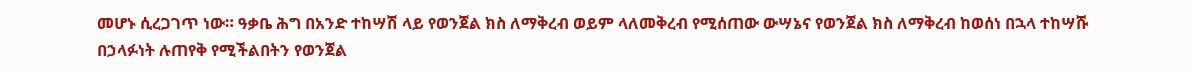መሆኑ ሲረጋገጥ ነው። ዓቃቤ ሕግ በአንድ ተከሣሽ ላይ የወንጀል ክስ ለማቅረብ ወይም ላለመቅረብ የሚሰጠው ውሣኔና የወንጀል ክስ ለማቅረብ ከወሰነ በኋላ ተከሣሹ በኃላፉነት ሉጠየቅ የሚችልበትን የወንጀል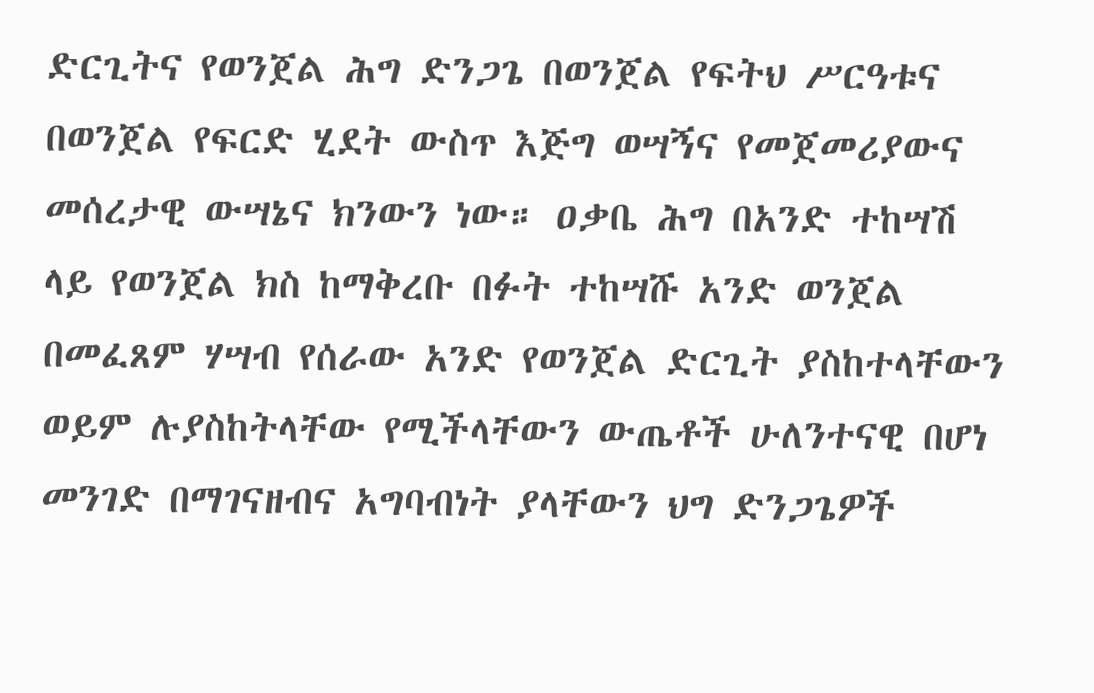ድርጊትና የወንጀል ሕግ ድንጋጌ በወንጀል የፍትህ ሥርዓቱና በወንጀል የፍርድ ሂደት ውስጥ እጅግ ወሣኝና የመጀመሪያውና መሰረታዊ ውሣኔና ክንውን ነው። ዐቃቤ ሕግ በአንድ ተከሣሽ ላይ የወንጀል ክስ ከማቅረቡ በፉት ተከሣሹ አንድ ወንጀል በመፈጸም ሃሣብ የሰራው አንድ የወንጀል ድርጊት ያስከተላቸውን ወይም ሉያስከትላቸው የሚችላቸውን ውጤቶች ሁለንተናዊ በሆነ መንገድ በማገናዘብና አግባብነት ያላቸውን ህግ ድንጋጌዎች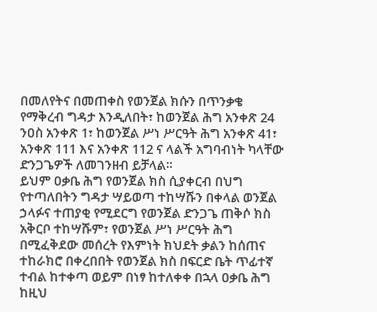በመለየትና በመጠቀስ የወንጀል ክሱን በጥንቃቄ የማቅረብ ግዳታ እንዲለበት፣ ከወንጀል ሕግ አንቀጽ 24 ንዐስ አንቀጽ 1፣ ከወንጀል ሥነ ሥርዓት ሕግ አንቀጽ 41፣ አንቀጽ 111 እና አንቀጽ 112 ና ላልች አግባብነት ካላቸው ድንጋጌዎች ለመገንዘብ ይቻላል።
ይህም ዐቃቤ ሕግ የወንጀል ክስ ሲያቀርብ በህግ የተጣለበትን ግዳታ ሣይወጣ ተከሣሹን በቀላል ወንጀል ኃላፉና ተጠያቂ የሚደርግ የወንጀል ድንጋጌ ጠቅሶ ክስ አቅርቦ ተከሣሹም፣ የወንጀል ሥነ ሥርዓት ሕግ በሚፈቅደው መሰረት የእምነት ክህደት ቃልን ከሰጠና ተከራክሮ በቀረበበት የወንጀል ክስ በፍርድ ቤት ጥፊተኛ ተብል ከተቀጣ ወይም በነፃ ከተለቀቀ በኋላ ዐቃቤ ሕግ ከዚህ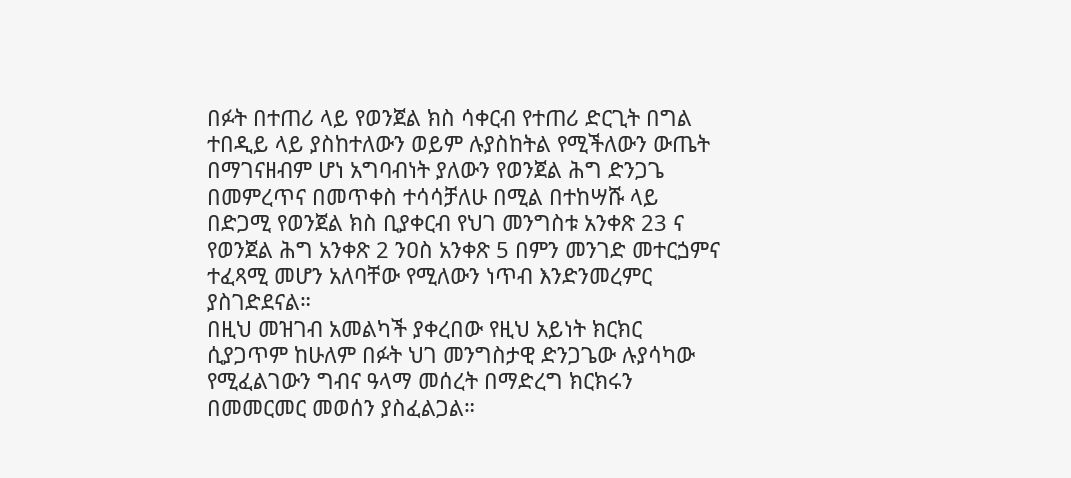በፉት በተጠሪ ላይ የወንጀል ክስ ሳቀርብ የተጠሪ ድርጊት በግል ተበዲይ ላይ ያስከተለውን ወይም ሉያስከትል የሚችለውን ውጤት በማገናዘብም ሆነ አግባብነት ያለውን የወንጀል ሕግ ድንጋጌ በመምረጥና በመጥቀስ ተሳሳቻለሁ በሚል በተከሣሹ ላይ በድጋሚ የወንጀል ክስ ቢያቀርብ የህገ መንግስቱ አንቀጽ 23 ና የወንጀል ሕግ አንቀጽ 2 ንዐስ አንቀጽ 5 በምን መንገድ መተርጏምና ተፈጻሚ መሆን አለባቸው የሚለውን ነጥብ እንድንመረምር ያስገድደናል።
በዚህ መዝገብ አመልካች ያቀረበው የዚህ አይነት ክርክር ሲያጋጥም ከሁለም በፉት ህገ መንግስታዊ ድንጋጌው ሉያሳካው የሚፈልገውን ግብና ዓላማ መሰረት በማድረግ ክርክሩን በመመርመር መወሰን ያስፈልጋል።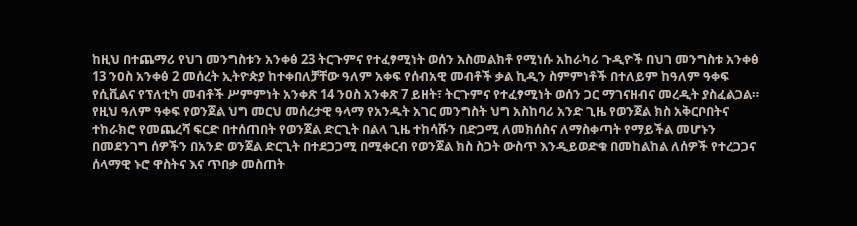ከዚህ በተጨማሪ የህገ መንግስቱን አንቀፅ 23 ትርጉምና የተፈፃሚነት ወሰን አስመልክቶ የሚነሱ አከራካሪ ጉዲዮች በህገ መንግስቱ አንቀፅ 13 ንዐስ አንቀፅ 2 መሰረት ኢትዮጵያ ከተቀበለቻቸው ዓለም አቀፍ የሰብአዊ መብቶች ቃል ኪዲን ስምምነቶች በተለይም ከዓለም ዓቀፍ የሲቪልና የፕለቲካ መብቶች ሥምምነት አንቀጽ 14 ንዐስ አንቀጽ 7 ይዘት፣ ትርጉምና የተፈፃሚነት ወሰን ጋር ማገናዘብና መረዲት ያስፈልጋል። የዚህ ዓለም ዓቀፍ የወንጀል ህግ መርህ መሰረታዊ ዓላማ የአንዱት አገር መንግስት ህግ አስከባሪ አንድ ጊዜ የወንጀል ክስ አቅርቦበትና ተከራክሮ የመጨረሻ ፍርድ በተሰጠበት የወንጀል ድርጊት በልላ ጊዜ ተከሳሹን በድጋሚ ለመክሰስና ለማስቀጣት የማይችል መሆኑን በመደንገግ ሰዎችን በአንድ ወንጀል ድርጊት በተደጋጋሚ በሚቀርብ የወንጀል ክስ ስጋት ውስጥ እንዲይወድቁ በመከልከል ለሰዎች የተረጋጋና ሰላማዊ ኑሮ ዋስትና እና ጥበቃ መስጠት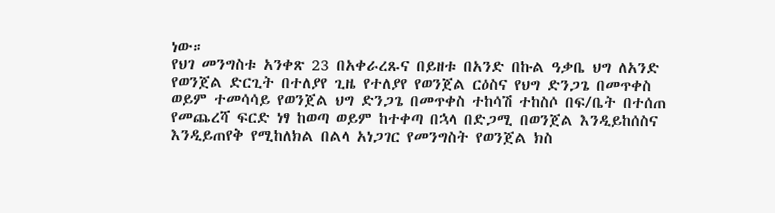ነው።
የህገ መንግስቱ አንቀጽ 23 በአቀራረጹና በይዘቱ በአንድ በኩል ዓቃቤ ህግ ለአንድ የወንጀል ድርጊት በተለያየ ጊዜ የተለያየ የወንጀል ርዕስና የህግ ድንጋጌ በመጥቀስ ወይም ተመሳሳይ የወንጀል ህግ ድንጋጌ በመጥቀስ ተከሳሽ ተከስሶ በፍ/ቤት በተሰጠ የመጨረሻ ፍርድ ነፃ ከወጣ ወይም ከተቀጣ በኋላ በድጋሚ በወንጀል እንዲይከሰስና እንዲይጠየቅ የሚከለክል በልላ አነጋገር የመንግስት የወንጀል ክስ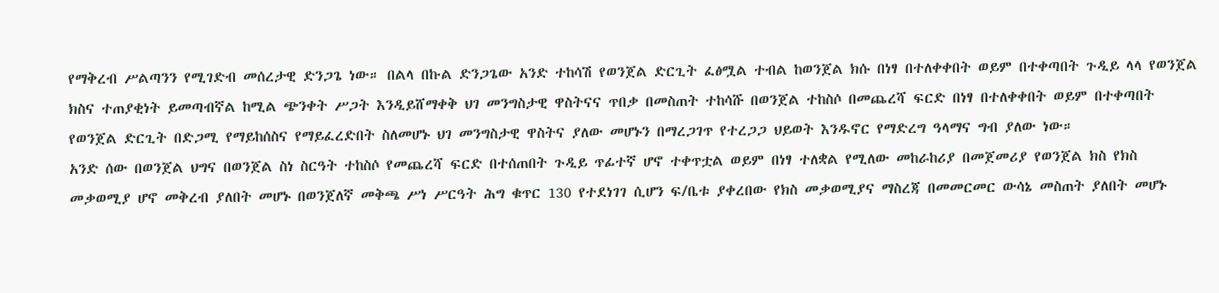የማቅረብ ሥልጣንን የሚገድብ መሰረታዊ ድንጋጌ ነው። በልላ በኩል ድንጋጌው አንድ ተከሳሽ የወንጀል ድርጊት ፈፅሟል ተብል ከወንጀል ክሱ በነፃ በተለቀቀበት ወይም በተቀጣበት ጉዲይ ላላ የወንጀል ክስና ተጠያቂነት ይመጣብኛል ከሚል ጭንቀት ሥጋት እንዲይሸማቀቅ ህገ መንግስታዊ ዋስትናና ጥበቃ በመስጠት ተከሳሹ በወንጀል ተከስሶ በመጨረሻ ፍርድ በነፃ በተለቀቀበት ወይም በተቀጣበት የወንጀል ድርጊት በድጋሚ የማይከሰስና የማይፈረድበት ስለመሆኑ ህገ መንግስታዊ ዋስትና ያለው መሆኑን በማረጋገጥ የተረጋጋ ህይወት እንዱኖር የማድረግ ዓላማና ግብ ያለው ነው።
አንድ ሰው በወንጀል ህግና በወንጀል ስነ ስርዓት ተከስሶ የመጨረሻ ፍርድ በተሰጠበት ጉዲይ ጥፊተኛ ሆኖ ተቀጥቷል ወይም በነፃ ተለቋል የሚለው መከራከሪያ በመጀመሪያ የወንጀል ክስ የክስ መቃወሚያ ሆኖ መቅረብ ያለበት መሆኑ በወንጀለኛ መቅጫ ሥነ ሥርዓት ሕግ ቁጥር 130 የተደነገገ ሲሆን ፍ/ቤቱ ያቀረበው የክስ መቃወሚያና ማስረጃ በመመርመር ውሳኔ መስጠት ያለበት መሆኑ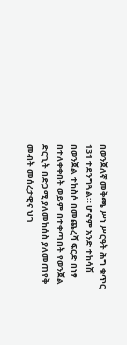በወንጀለኛ መቅጫ ሥነ ሥርዓት ሕግ ቁጥር 131 ተደንግጓል። ሆኖም አንድ ተከሳሽ በወንጀል ተከስሶ በመጨረሻ ፍርድ በነፃ በተለቀቀበት ወይም በተቀጣበት የወንጀል ድርጊት በድጋሚ ያለመከሰስ ያለመጠየቅ መብት መሰረታዊና ህገ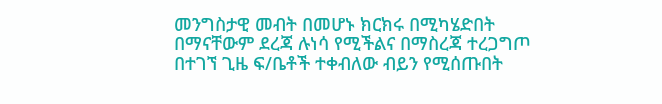መንግስታዊ መብት በመሆኑ ክርክሩ በሚካሄድበት በማናቸውም ደረጃ ሉነሳ የሚችልና በማስረጃ ተረጋግጦ በተገኘ ጊዜ ፍ/ቤቶች ተቀብለው ብይን የሚሰጡበት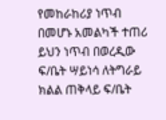የመከራከሪያ ነጥብ በመሆኑ አመልካች ተጠሪ ይህን ነጥብ በወረዲው ፍ/ቤት ሣይነሳ ለትግራይ ክልል ጠቅላይ ፍ/ቤት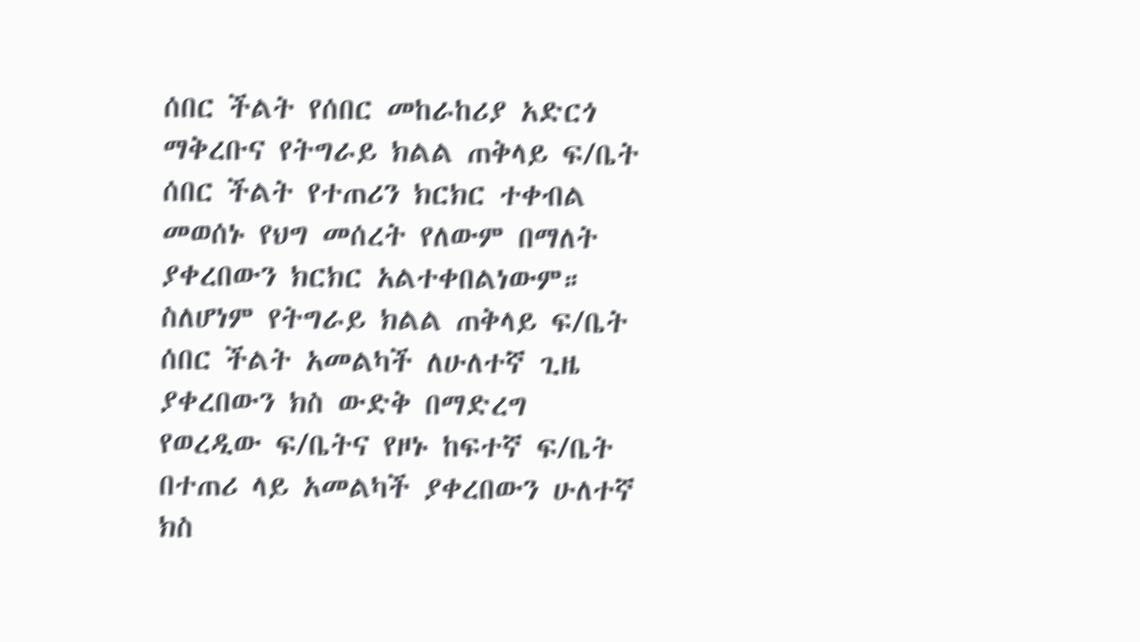ሰበር ችልት የሰበር መከራከሪያ አድርጎ ማቅረቡና የትግራይ ክልል ጠቅላይ ፍ/ቤት ሰበር ችልት የተጠሪን ክርክር ተቀብል መወሰኑ የህግ መሰረት የለውም በማለት ያቀረበውን ክርክር አልተቀበልነውም።
ስለሆነም የትግራይ ክልል ጠቅላይ ፍ/ቤት ሰበር ችልት አመልካች ለሁለተኛ ጊዜ ያቀረበውን ክስ ውድቅ በማድረግ የወረዲው ፍ/ቤትና የዞኑ ከፍተኛ ፍ/ቤት በተጠሪ ላይ አመልካች ያቀረበውን ሁለተኛ ክስ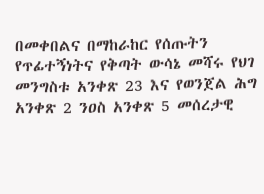በመቀበልና በማከራከር የሰጡትን የጥፊተኝነትና የቅጣት ውሳኔ መሻሩ የህገ መንግስቱ አንቀጽ 23 እና የወንጀል ሕግ አንቀጽ 2 ንዐስ አንቀጽ 5 መሰረታዊ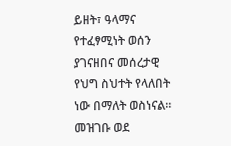ይዘት፣ ዓላማና የተፈፃሚነት ወሰን ያገናዘበና መሰረታዊ የህግ ስህተት የላለበት ነው በማለት ወስነናል።
መዝገቡ ወደ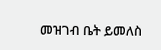መዝገብ ቤት ይመለስ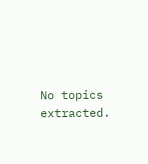No topics extracted.